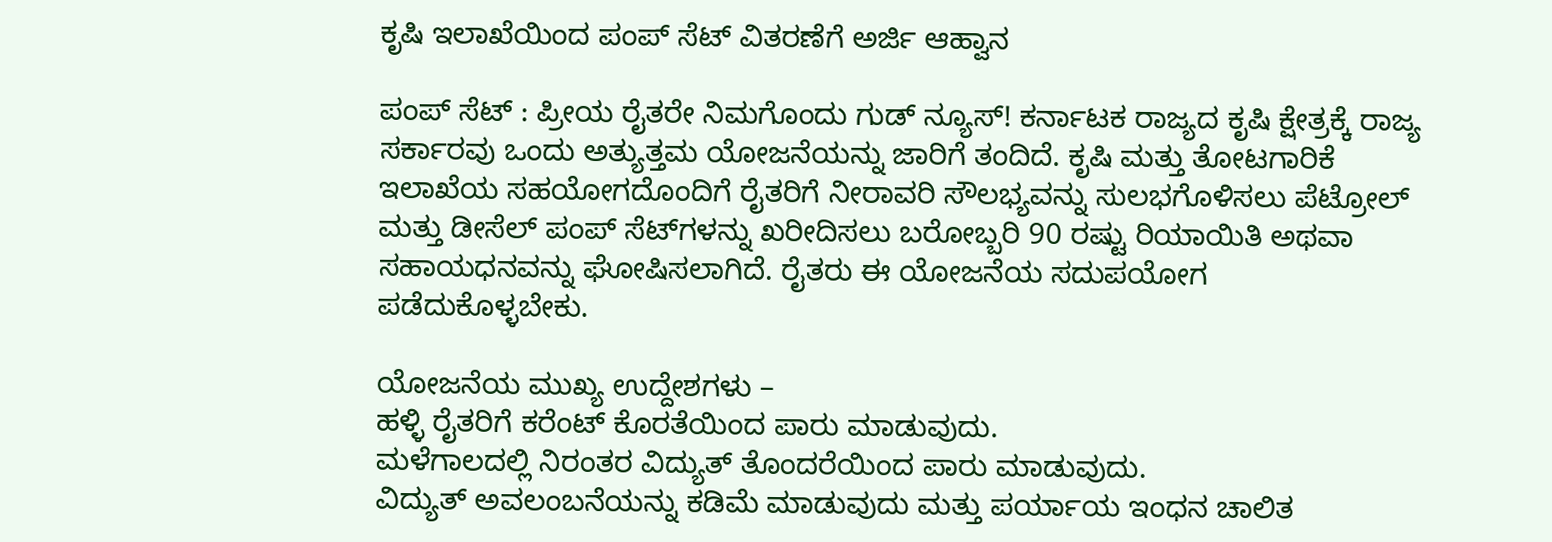ಕೃಷಿ ಇಲಾಖೆಯಿಂದ ಪಂಪ್ ಸೆಟ್ ವಿತರಣೆಗೆ ಅರ್ಜಿ ಆಹ್ವಾನ

ಪಂಪ್ ಸೆಟ್ : ಪ್ರೀಯ ರೈತರೇ ನಿಮಗೊಂದು ಗುಡ್ ನ್ಯೂಸ್! ಕರ್ನಾಟಕ ರಾಜ್ಯದ ಕೃಷಿ ಕ್ಷೇತ್ರಕ್ಕೆ ರಾಜ್ಯ ಸರ್ಕಾರವು ಒಂದು ಅತ್ಯುತ್ತಮ ಯೋಜನೆಯನ್ನು ಜಾರಿಗೆ ತಂದಿದೆ. ಕೃಷಿ ಮತ್ತು ತೋಟಗಾರಿಕೆ ಇಲಾಖೆಯ ಸಹಯೋಗದೊಂದಿಗೆ ರೈತರಿಗೆ ನೀರಾವರಿ ಸೌಲಭ್ಯವನ್ನು ಸುಲಭಗೊಳಿಸಲು ಪೆಟ್ರೋಲ್ ಮತ್ತು ಡೀಸೆಲ್ ಪಂಪ್ ಸೆಟ್‌ಗಳನ್ನು ಖರೀದಿಸಲು ಬರೋಬ್ಬರಿ 90 ರಷ್ಟು ರಿಯಾಯಿತಿ ಅಥವಾ ಸಹಾಯಧನವನ್ನು ಘೋಷಿಸಲಾಗಿದೆ. ರೈತರು ಈ ಯೋಜನೆಯ ಸದುಪಯೋಗ ಪಡೆದುಕೊಳ್ಳಬೇಕು.

ಯೋಜನೆಯ ಮುಖ್ಯ ಉದ್ದೇಶಗಳು –
ಹಳ್ಳಿ ರೈತರಿಗೆ ಕರೆಂಟ್ ಕೊರತೆಯಿಂದ ಪಾರು ಮಾಡುವುದು.
ಮಳೆಗಾಲದಲ್ಲಿ ನಿರಂತರ ವಿದ್ಯುತ್ ತೊಂದರೆಯಿಂದ ಪಾರು ಮಾಡುವುದು.
ವಿದ್ಯುತ್ ಅವಲಂಬನೆಯನ್ನು ಕಡಿಮೆ ಮಾಡುವುದು ಮತ್ತು ಪರ್ಯಾಯ ಇಂಧನ ಚಾಲಿತ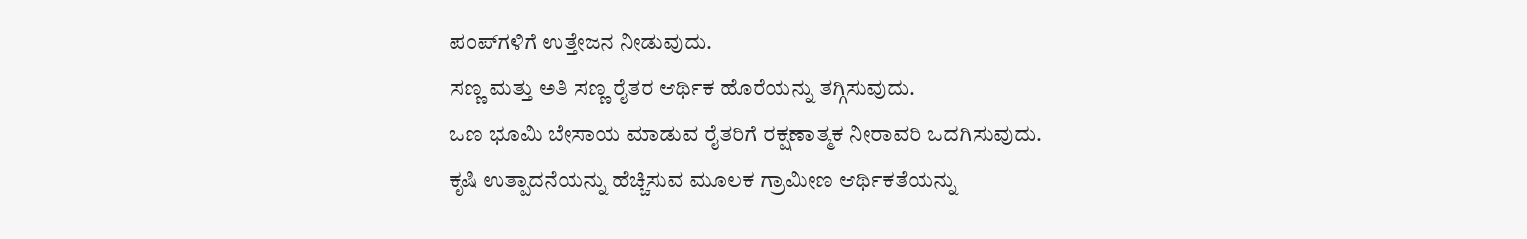ಪಂಪ್‌ಗಳಿಗೆ ಉತ್ತೇಜನ ನೀಡುವುದು.
ಸಣ್ಣ ಮತ್ತು ಅತಿ ಸಣ್ಣ ರೈತರ ಆರ್ಥಿಕ ಹೊರೆಯನ್ನು ತಗ್ಗಿಸುವುದು.
ಒಣ ಭೂಮಿ ಬೇಸಾಯ ಮಾಡುವ ರೈತರಿಗೆ ರಕ್ಷಣಾತ್ಮಕ ನೀರಾವರಿ ಒದಗಿಸುವುದು.
ಕೃಷಿ ಉತ್ಪಾದನೆಯನ್ನು ಹೆಚ್ಚಿಸುವ ಮೂಲಕ ಗ್ರಾಮೀಣ ಆರ್ಥಿಕತೆಯನ್ನು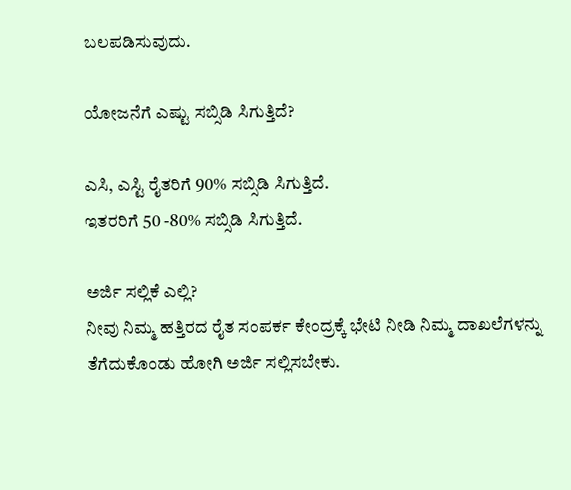ಬಲಪಡಿಸುವುದು.

ಯೋಜನೆಗೆ ಎಷ್ಟು ಸಬ್ಸಿಡಿ ಸಿಗುತ್ತಿದೆ?

ಎಸಿ, ಎಸ್ಟಿ ರೈತರಿಗೆ 90% ಸಬ್ಸಿಡಿ ಸಿಗುತ್ತಿದೆ.
ಇತರರಿಗೆ 50 -80% ಸಬ್ಸಿಡಿ ಸಿಗುತ್ತಿದೆ.

ಅರ್ಜಿ ಸಲ್ಲಿಕೆ ಎಲ್ಲಿ?
ನೀವು ನಿಮ್ಮ ಹತ್ತಿರದ ರೈತ ಸಂಪರ್ಕ ಕೇಂದ್ರಕ್ಕೆ ಭೇಟಿ ನೀಡಿ ನಿಮ್ಮ ದಾಖಲೆಗಳನ್ನು ತೆಗೆದುಕೊಂಡು ಹೋಗಿ ಅರ್ಜಿ ಸಲ್ಲಿಸಬೇಕು.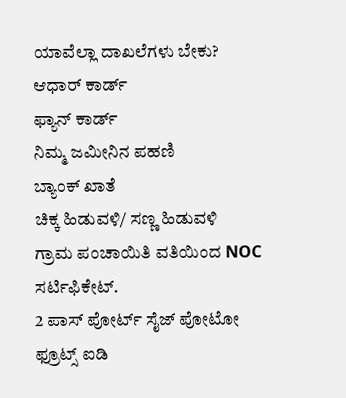ಯಾವೆಲ್ಲಾ ದಾಖಲೆಗಳು ಬೇಕು?
ಆಧಾರ್ ಕಾರ್ಡ್
ಫ್ಯಾನ್ ಕಾರ್ಡ್
ನಿಮ್ಮ ಜಮೀನಿನ ಪಹಣಿ
ಬ್ಯಾಂಕ್ ಖಾತೆ
ಚಿಕ್ಕ ಹಿಡುವಳಿ/ ಸಣ್ಣ ಹಿಡುವಳಿ
ಗ್ರಾಮ ಪಂಚಾಯಿತಿ ವತಿಯಿಂದ NOC ಸರ್ಟಿಫಿಕೇಟ್.
2 ಪಾಸ್ ಪೋರ್ಟ್ ಸೈಜ್ ಪೋಟೋ
ಫ್ರೂಟ್ಸ್ ಐಡಿ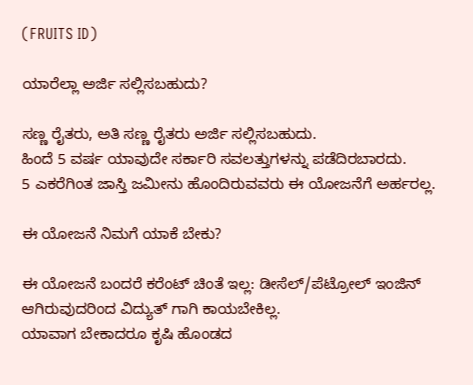(FRUITS ID)

ಯಾರೆಲ್ಲಾ ಅರ್ಜಿ ಸಲ್ಲಿಸಬಹುದು?

ಸಣ್ಣ ರೈತರು, ಅತಿ ಸಣ್ಣ ರೈತರು ಅರ್ಜಿ ಸಲ್ಲಿಸಬಹುದು.
ಹಿಂದೆ 5 ವರ್ಷ ಯಾವುದೇ ಸರ್ಕಾರಿ ಸವಲತ್ತುಗಳನ್ನು ಪಡೆದಿರಬಾರದು.
5 ಎಕರೆಗಿಂತ ಜಾಸ್ತಿ ಜಮೀನು ಹೊಂದಿರುವವರು ಈ ಯೋಜನೆಗೆ ಅರ್ಹರಲ್ಲ.

ಈ ಯೋಜನೆ ನಿಮಗೆ ಯಾಕೆ ಬೇಕು?

ಈ ಯೋಜನೆ ಬಂದರೆ ಕರೆಂಟ್ ಚಿಂತೆ ಇಲ್ಲ: ಡೀಸೆಲ್/ಪೆಟ್ರೋಲ್ ಇಂಜಿನ್ ಆಗಿರುವುದರಿಂದ ವಿದ್ಯುತ್ ಗಾಗಿ ಕಾಯಬೇಕಿಲ್ಲ.
ಯಾವಾಗ ಬೇಕಾದರೂ ಕೃಷಿ ಹೊಂಡದ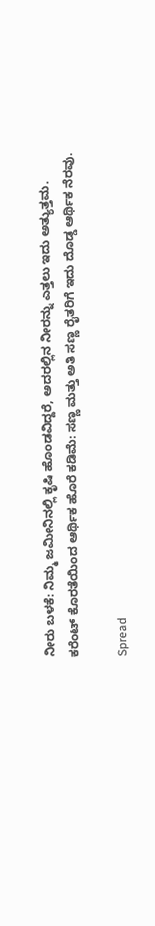ನೀರು ಬಳಕೆ: ನಿಮ್ಮ ಜಮೀನಿನಲ್ಲಿ ಕೃಷಿ ಹೊಂಡವಿದ್ದರೆ, ಅದರಲ್ಲಿನ ನೀರನ್ನು ಎತ್ತಲು ಇದು ಅತ್ಯುತ್ತಮ.
ಕರೆಂಟ್ ಕೊರತೆಯಿಂದ ಆರ್ಥಿಕ ಹೊರೆ ಕಡಿಮೆ: ಸಣ್ಣ ಮತ್ತು ಅತಿ ಸಣ್ಣ ರೈತರಿಗೆ ಇದು ದೊಡ್ಡ ಆರ್ಥಿಕ ನೆರವು.

Spread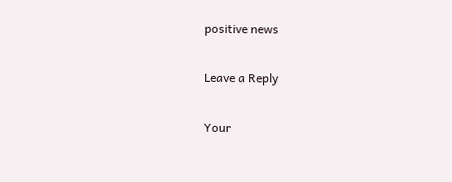positive news

Leave a Reply

Your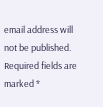email address will not be published. Required fields are marked *